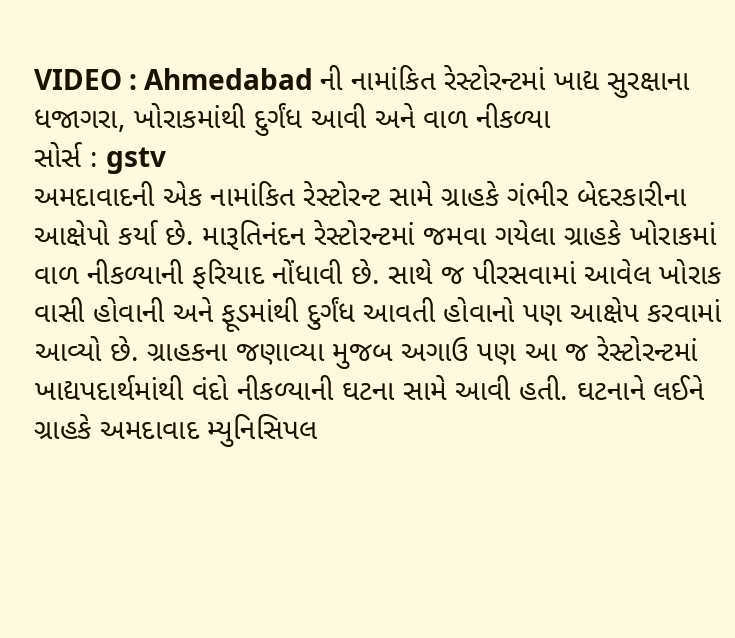VIDEO : Ahmedabad ની નામાંકિત રેસ્ટોરન્ટમાં ખાદ્ય સુરક્ષાના ધજાગરા, ખોરાકમાંથી દુર્ગંધ આવી અને વાળ નીકળ્યા
સોર્સ : gstv
અમદાવાદની એક નામાંકિત રેસ્ટોરન્ટ સામે ગ્રાહકે ગંભીર બેદરકારીના આક્ષેપો કર્યા છે. મારૂતિનંદન રેસ્ટોરન્ટમાં જમવા ગયેલા ગ્રાહકે ખોરાકમાં વાળ નીકળ્યાની ફરિયાદ નોંધાવી છે. સાથે જ પીરસવામાં આવેલ ખોરાક વાસી હોવાની અને ફૂડમાંથી દુર્ગંધ આવતી હોવાનો પણ આક્ષેપ કરવામાં આવ્યો છે. ગ્રાહકના જણાવ્યા મુજબ અગાઉ પણ આ જ રેસ્ટોરન્ટમાં ખાદ્યપદાર્થમાંથી વંદો નીકળ્યાની ઘટના સામે આવી હતી. ઘટનાને લઈને ગ્રાહકે અમદાવાદ મ્યુનિસિપલ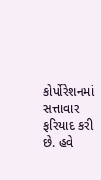કોર્પોરેશનમાં સત્તાવાર ફરિયાદ કરી છે. હવે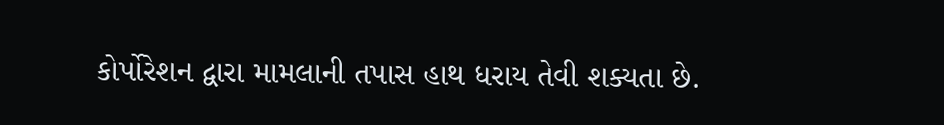કોર્પોરેશન દ્વારા મામલાની તપાસ હાથ ધરાય તેવી શક્યતા છે.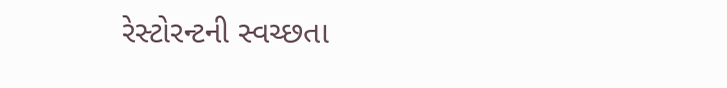રેસ્ટોરન્ટની સ્વચ્છતા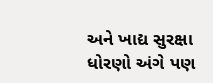અને ખાદ્ય સુરક્ષા ધોરણો અંગે પણ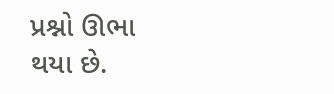પ્રશ્નો ઊભા થયા છે.